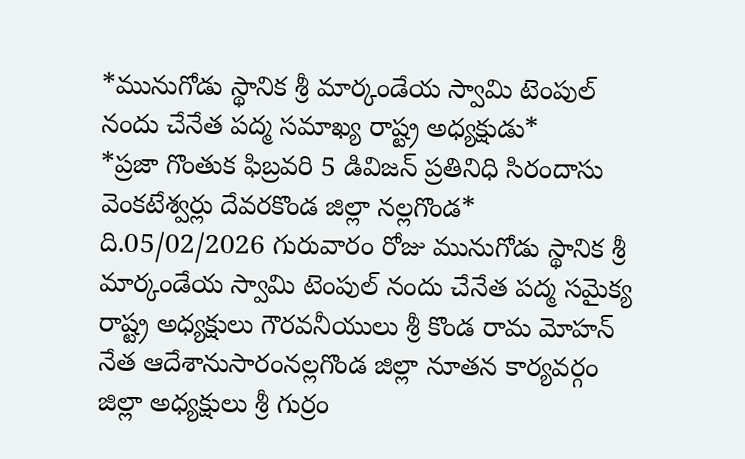*మునుగోడు స్థానిక శ్రీ మార్కండేయ స్వామి టెంపుల్ నందు చేనేత పద్మ సమాఖ్య రాష్ట్ర అధ్యక్షుడు*
*ప్రజా గొంతుక ఫిబ్రవరి 5 డివిజన్ ప్రతినిధి సిరందాసు వెంకటేశ్వర్లు దేవరకొండ జిల్లా నల్లగొండ*
ది.05/02/2026 గురువారం రోజు మునుగోడు స్థానిక శ్రీ మార్కండేయ స్వామి టెంపుల్ నందు చేనేత పద్మ సమైక్య రాష్ట్ర అధ్యక్షులు గౌరవనీయులు శ్రీ కొండ రామ మోహన్ నేత ఆదేశానుసారంనల్లగొండ జిల్లా నూతన కార్యవర్గం జిల్లా అధ్యక్షులు శ్రీ గుర్రం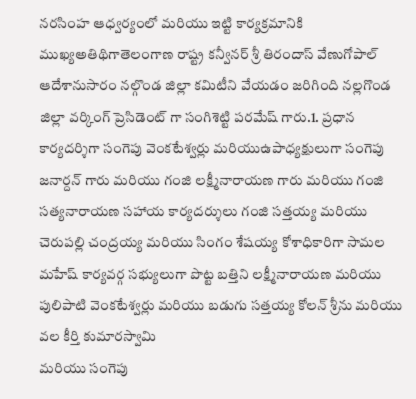నరసింహ ఆధ్వర్యంలో మరియు ఇట్టి కార్యక్రమానికి ముఖ్యఅతిథిగాతెలంగాణ రాష్ట్ర కన్వీనర్ శ్రీ తిరందాస్ వేణుగోపాల్ ఆదేశానుసారం నల్గొండ జిల్లా కమిటీని వేయడం జరిగింది నల్లగొండ జిల్లా వర్కింగ్ ప్రెసిడెంట్ గా సంగిశెట్టి పరమేష్ గారు.1. ప్రధాన కార్యదర్శిగా సంగెపు వెంకటేశ్వర్లు మరియుఉపాధ్యక్షులుగా సంగెపు జనార్దన్ గారు మరియు గంజి లక్ష్మీనారాయణ గారు మరియు గంజి సత్యనారాయణ సహాయ కార్యదర్శులు గంజి సత్తయ్య మరియు చెరుపల్లి చంద్రయ్య మరియు సింగం శేషయ్య కోశాధికారిగా సామల మహేష్ కార్యవర్గ సభ్యులుగా పొట్ట బత్తిని లక్ష్మీనారాయణ మరియు పులిపాటి వెంకటేశ్వర్లు మరియు బడుగు సత్తయ్య కోలన్ శ్రీను మరియు వల కీర్తి కుమారస్వామి
మరియు సంగెపు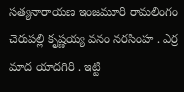సత్యనారాయణ ఇంజమూరి రామలింగం చెరుపల్లి కృష్ణయ్య వనం నరసింహ . ఎర్ర మాద యాదగిరి . ఇట్టి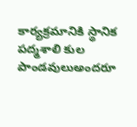కార్యక్రమానికి స్థానిక పద్మశాలి కుల పాండవులుఅందరూ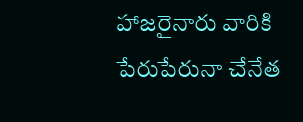హాజరైనారు వారికి పేరుపేరునా చేనేత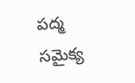పద్మ సమైక్య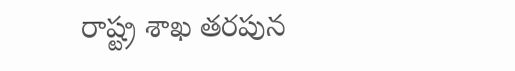రాష్ట్ర శాఖ తరపున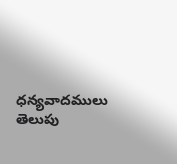ధన్యవాదములు తెలుపు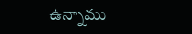ఉన్నాము